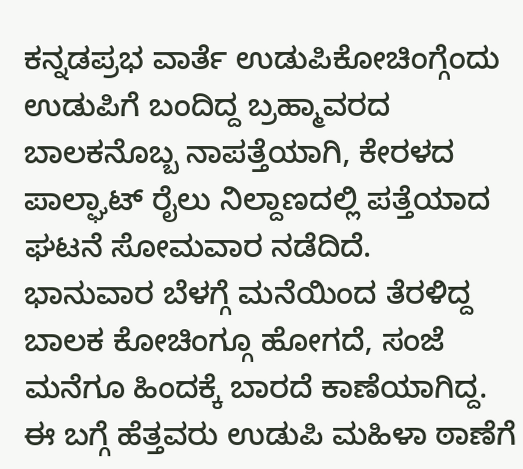ಕನ್ನಡಪ್ರಭ ವಾರ್ತೆ ಉಡುಪಿಕೋಚಿಂಗ್ಗೆಂದು ಉಡುಪಿಗೆ ಬಂದಿದ್ದ ಬ್ರಹ್ಮಾವರದ ಬಾಲಕನೊಬ್ಬ ನಾಪತ್ತೆಯಾಗಿ, ಕೇರಳದ ಪಾಲ್ಘಾಟ್ ರೈಲು ನಿಲ್ದಾಣದಲ್ಲಿ ಪತ್ತೆಯಾದ ಘಟನೆ ಸೋಮವಾರ ನಡೆದಿದೆ.
ಭಾನುವಾರ ಬೆಳಗ್ಗೆ ಮನೆಯಿಂದ ತೆರಳಿದ್ದ ಬಾಲಕ ಕೋಚಿಂಗ್ಗೂ ಹೋಗದೆ, ಸಂಜೆ ಮನೆಗೂ ಹಿಂದಕ್ಕೆ ಬಾರದೆ ಕಾಣೆಯಾಗಿದ್ದ. ಈ ಬಗ್ಗೆ ಹೆತ್ತವರು ಉಡುಪಿ ಮಹಿಳಾ ಠಾಣೆಗೆ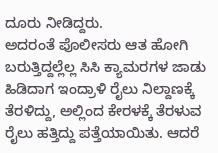ದೂರು ನೀಡಿದ್ದರು.
ಅದರಂತೆ ಪೊಲೀಸರು ಆತ ಹೋಗಿ ಬರುತ್ತಿದ್ದಲ್ಲೆಲ್ಲ ಸಿಸಿ ಕ್ಯಾಮರಗಳ ಜಾಡು ಹಿಡಿದಾಗ ಇಂದ್ರಾಳಿ ರೈಲು ನಿಲ್ದಾಣಕ್ಕೆ ತೆರಳಿದ್ದು, ಅಲ್ಲಿಂದ ಕೇರಳಕ್ಕೆ ತೆರಳುವ ರೈಲು ಹತ್ತಿದ್ದು ಪತ್ತೆಯಾಯಿತು. ಆದರೆ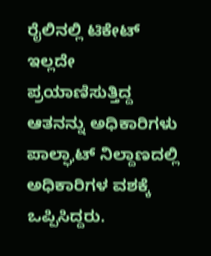ರೈಲಿನಲ್ಲಿ ಟಿಕೇಟ್ ಇಲ್ಲದೇ ಪ್ರಯಾಣಿಸುತ್ತಿದ್ದ ಆತನನ್ನು ಅಧಿಕಾರಿಗಳು ಪಾಲ್ಘಾಟ್ ನಿಲ್ದಾಣದಲ್ಲಿ ಅಧಿಕಾರಿಗಳ ವಶಕ್ಕೆ ಒಪ್ಪಿಸಿದ್ದರು.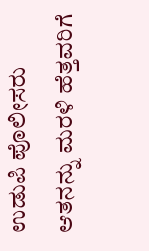ಉಡುಪಿ ಪೊಲೀಸರು ಆತನನ್ನು ಮರಳಿ ಹೆತ್ತವರಿಗೆ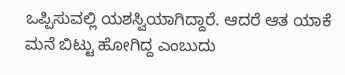ಒಪ್ಪಿಸುವಲ್ಲಿ ಯಶಸ್ವಿಯಾಗಿದ್ದಾರೆ. ಆದರೆ ಆತ ಯಾಕೆ ಮನೆ ಬಿಟ್ಟು ಹೋಗಿದ್ದ ಎಂಬುದು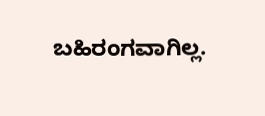ಬಹಿರಂಗವಾಗಿಲ್ಲ.